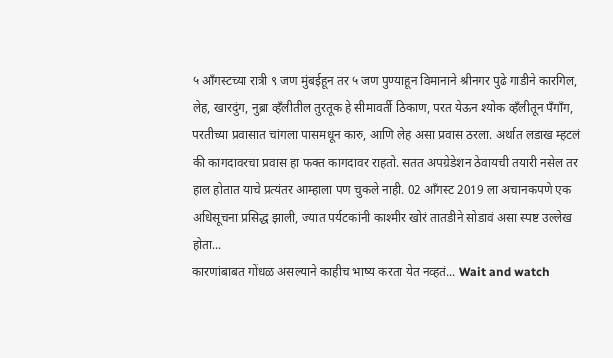५ आँगस्टच्या रात्री ९ जण मुंबईहून तर ५ जण पुण्याहून विमानाने श्रीनगर पुढे गाडीने कारगिल, लेह, खारदुंग, नुब्रा व्हँलीतील तुरतूक हे सीमावर्ती ठिकाण, परत येऊन श्योक व्हँलीतून पँगाँग, परतीच्या प्रवासात चांगला पासमधून कारु, आणि लेह असा प्रवास ठरला. अर्थात लडाख म्हटलं की कागदावरचा प्रवास हा फक्त कागदावर राहतो. सतत अपग्रेडेशन ठेवायची तयारी नसेल तर हाल होतात याचे प्रत्यंतर आम्हाला पण चुकले नाही. 02 आँगस्ट 2019 ला अचानकपणे एक अधिसूचना प्रसिद्ध झाली, ज्यात पर्यटकांनी काश्मीर खोरं तातडीने सोडावं असा स्पष्ट उल्लेख होता...
कारणांबाबत गोंधळ असल्याने काहीच भाष्य करता येत नव्हतं... Wait and watch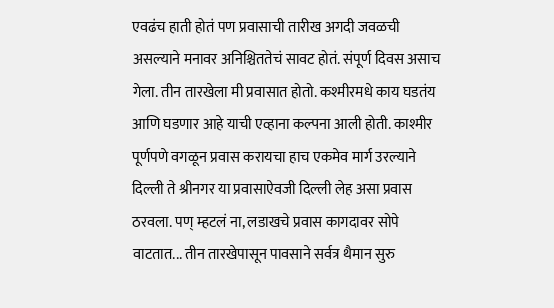एवढंच हाती होतं पण प्रवासाची तारीख अगदी जवळची असल्याने मनावर अनिश्चिततेचं सावट होतं. संपूर्ण दिवस असाच गेला. तीन तारखेला मी प्रवासात होतो. कश्मीरमधे काय घडतंय आणि घडणार आहे याची एव्हाना कल्पना आली होती. काश्मीर पूर्णपणे वगळून प्रवास करायचा हाच एकमेव मार्ग उरल्याने दिल्ली ते श्रीनगर या प्रवासाऐवजी दिल्ली लेह असा प्रवास ठरवला. पण् म्हटलं ना, लडाखचे प्रवास कागदावर सोपे वाटतात... तीन तारखेपासून पावसाने सर्वत्र थैमान सुरु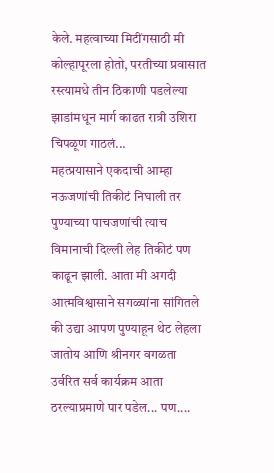केले. महत्वाच्या मिटींगसाठी मी कोल्हापूरला होतो, परतीच्या प्रवासात रस्त्यामधे तीन ठिकाणी पडलेल्या झाडांमधून मार्ग काढत रात्री उशिरा चिपळूण गाठलं...
महत्प्रयासाने एकदाची आम्हा नऊजणांची तिकीटं निघाली तर पुण्याच्या पाचजणांची त्याच विमानाची दिल्ली लेह तिकीटं पण काढून झाली. आता मी अगदी आत्मविश्वासाने सगळ्यांना सांगितले की उद्या आपण पुण्याहून थेट लेहला जातोय आणि श्रीनगर वगळता उर्वरित सर्व कार्यक्रम आता ठरल्याप्रमाणे पार पडेल... पण....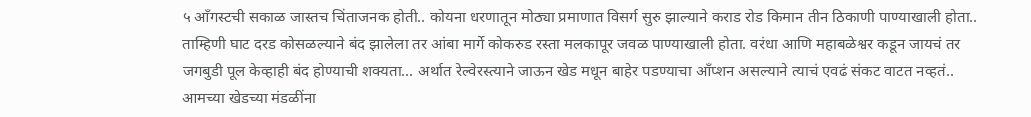५ आँगस्टची सकाळ जास्तच चिंताजनक होती.. कोयना धरणातून मोठ्या प्रमाणात विसर्ग सुरु झाल्याने कराड रोड किमान तीन ठिकाणी पाण्याखाली होता.. ताम्हिणी घाट दरड कोसळल्याने बंद झालेला तर आंबा मार्गे कोकरुड रस्ता मलकापूर जवळ पाण्याखाली होता. वरंधा आणि महाबळेश्वर कडून जायचं तर जगबुडी पूल केव्हाही बंद होण्याची शक्यता... अर्थात रेल्वेरस्त्याने जाऊन खेड मधून बाहेर पडण्याचा आँप्शन असल्याने त्याचं एवढं संकट वाटत नव्हतं.. आमच्या खेडच्या मंडळींना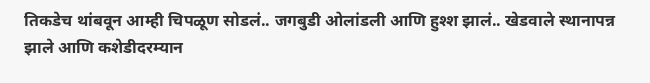तिकडेच थांबवून आम्ही चिपळूण सोडलं.. जगबुडी ओलांडली आणि हुश्श झालं.. खेडवाले स्थानापन्न झाले आणि कशेडीदरम्यान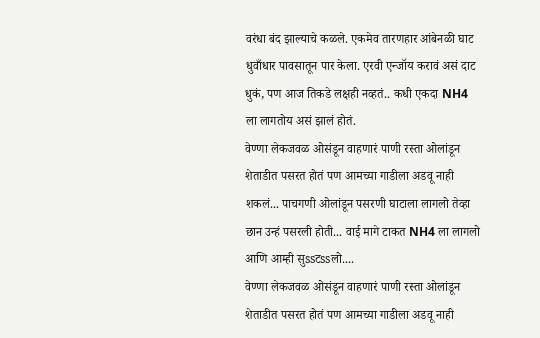वरंधा बंद झाल्याचे कळले. एकमेव तारणहार आंबेनळी घाट धुवाँधार पावसातून पार केला. एरवी एन्जॉय करावं असं दाट धुकं, पण आज तिकडे लक्षही नव्हतं.. कधी एकदा NH4 ला लागतोय असं झालं होतं.
वेण्णा लेकजवळ ओसंडून वाहणारं पाणी रस्ता ओलांडून शेताडीत पसरत होतं पण आमच्या गाडीला अडवू नाही शकलं... पाचगणी ओलांडून पसरणी घाटाला लागलो तेव्हा छान उन्हं पसरली होती... वाई मागे टाकत NH4 ला लागलो आणि आम्ही सुssटssलो....
वेण्णा लेकजवळ ओसंडून वाहणारं पाणी रस्ता ओलांडून शेताडीत पसरत होतं पण आमच्या गाडीला अडवू नाही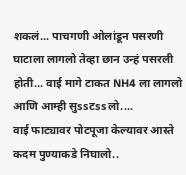शकलं... पाचगणी ओलांडून पसरणी घाटाला लागलो तेव्हा छान उन्हं पसरली होती... वाई मागे टाकत NH4 ला लागलो आणि आम्ही सुssटssलो....
वाई फाट्यावर पोटपूजा केल्यावर आस्ते कदम पुण्याकडे निघालो..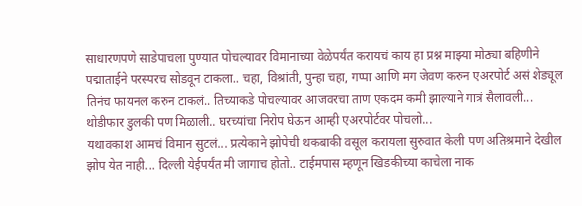साधारणपणे साडेपाचला पुण्यात पोचल्यावर विमानाच्या वेळेपर्यंत करायचं काय हा प्रश्न माझ्या मोठ्या बहिणीने पद्माताईने परस्परच सोडवून टाकला.. चहा, विश्रांती, पुन्हा चहा, गप्पा आणि मग जेवण करुन एअरपोर्ट असं शेड्यूल तिनंच फायनल करुन टाकलं.. तिच्याकडे पोचल्यावर आजवरचा ताण एकदम कमी झाल्याने गात्रं सैलावली... थोडीफार डुलकी पण मिळाली.. घरच्यांचा निरोप घेऊन आम्ही एअरपोर्टवर पोचलो...
यथावकाश आमचं विमान सुटलं... प्रत्येकाने झोपेची थकबाकी वसूल करायला सुरुवात केली पण अतिश्रमाने देखील झोप येत नाही... दिल्ली येईपर्यंत मी जागाच होतो.. टाईमपास म्हणून खिडकीच्या काचेला नाक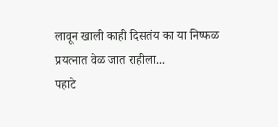लावून खाली काही दिसतंय का या निष्फळ प्रयत्नात वेळ जात राहीला...
पहाटे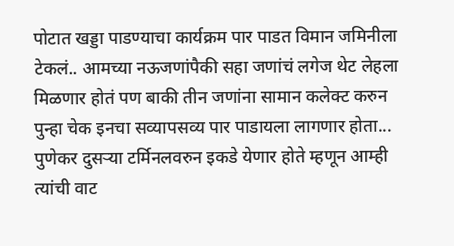पोटात खड्डा पाडण्याचा कार्यक्रम पार पाडत विमान जमिनीला टेकलं.. आमच्या नऊजणांपैकी सहा जणांचं लगेज थेट लेहला मिळणार होतं पण बाकी तीन जणांना सामान कलेक्ट करुन पुन्हा चेक इनचा सव्यापसव्य पार पाडायला लागणार होता... पुणेकर दुसऱ्या टर्मिनलवरुन इकडे येणार होते म्हणून आम्ही त्यांची वाट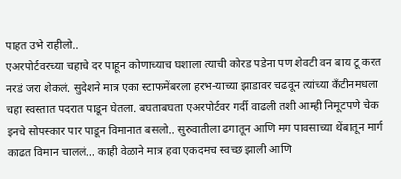पाहत उभे राहीलो..
एअरपोर्टवरच्या चहाचे दर पाहून कोणाच्याच घशाला त्याची कोरड पडेना पण शेवटी वन बाय टू करत नरडं जरा शेकलं. सुदेशने मात्र एका स्टाफमेंबरला हरभ-याच्या झाडावर चढवून त्यांच्या कँटीनमधला चहा स्वस्तात पदरात पाडून घेतला. बघताबघता एअरपोर्टवर गर्दी वाढली तशी आम्ही निमूटपणे चेक इनचे सोपस्कार पार पाडून विमानात बसलो.. सुरुवातीला ढगातून आणि मग पावसाच्या थेंबातून मार्ग काढत विमान चाललं... काही वेळाने मात्र हवा एकदमच स्वच्छ झाली आणि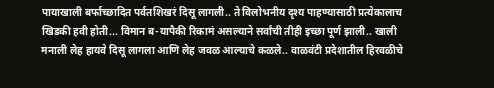पायाखाली बर्फाच्छादित पर्वतशिखरं दिसू लागली.. ते विलोभनीय दृश्य पाहण्यासाठी प्रत्येकालाच खिडकी हवी होती... विमान ब-यापैकी रिकामं असल्याने सर्वांची तीही इच्छा पूर्ण झाली.. खाली मनाली लेह हायवे दिसू लागला आणि लेह जवळ आल्याचे कळले.. वाळवंटी प्रदेशातील हिरवळीचे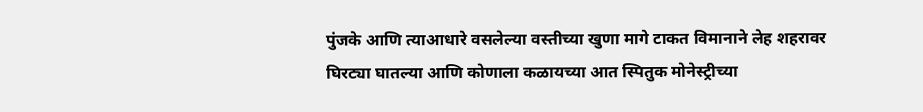पुंजके आणि त्याआधारे वसलेल्या वस्तीच्या खुणा मागे टाकत विमानाने लेह शहरावर घिरट्या घातल्या आणि कोणाला कळायच्या आत स्पितुक मोनेस्ट्रीच्या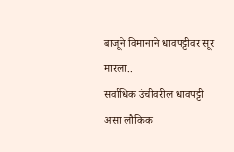बाजूने विमानाने धावपट्टीवर सूर मारला..
सर्वाधिक उंचीवरील धावपट्टी असा लौकिक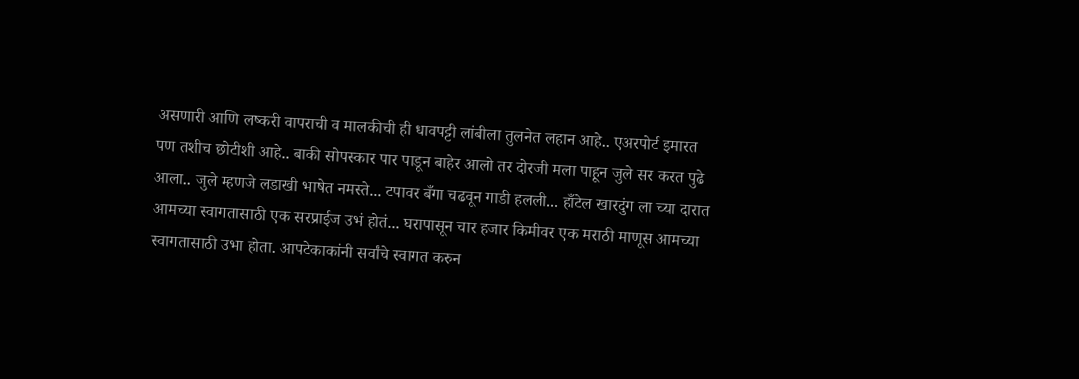असणारी आणि लष्करी वापराची व मालकीची ही धावपट्टी लांबीला तुलनेत लहान आहे.. एअरपोर्ट इमारत पण तशीच छोटीशी आहे.. बाकी सोपस्कार पार पाडून बाहेर आलो तर दोरजी मला पाहून जुले सर करत पुढे आला.. जुले म्हणजे लडाखी भाषेत नमस्ते... टपावर बँगा चढवून गाडी हलली... हाँटेल खारदुंग ला च्या दारात आमच्या स्वागतासाठी एक सरप्राईज उभं होतं... घरापासून चार हजार किमीवर एक मराठी माणूस आमच्या स्वागतासाठी उभा होता. आपटेकाकांनी सर्वांचे स्वागत करुन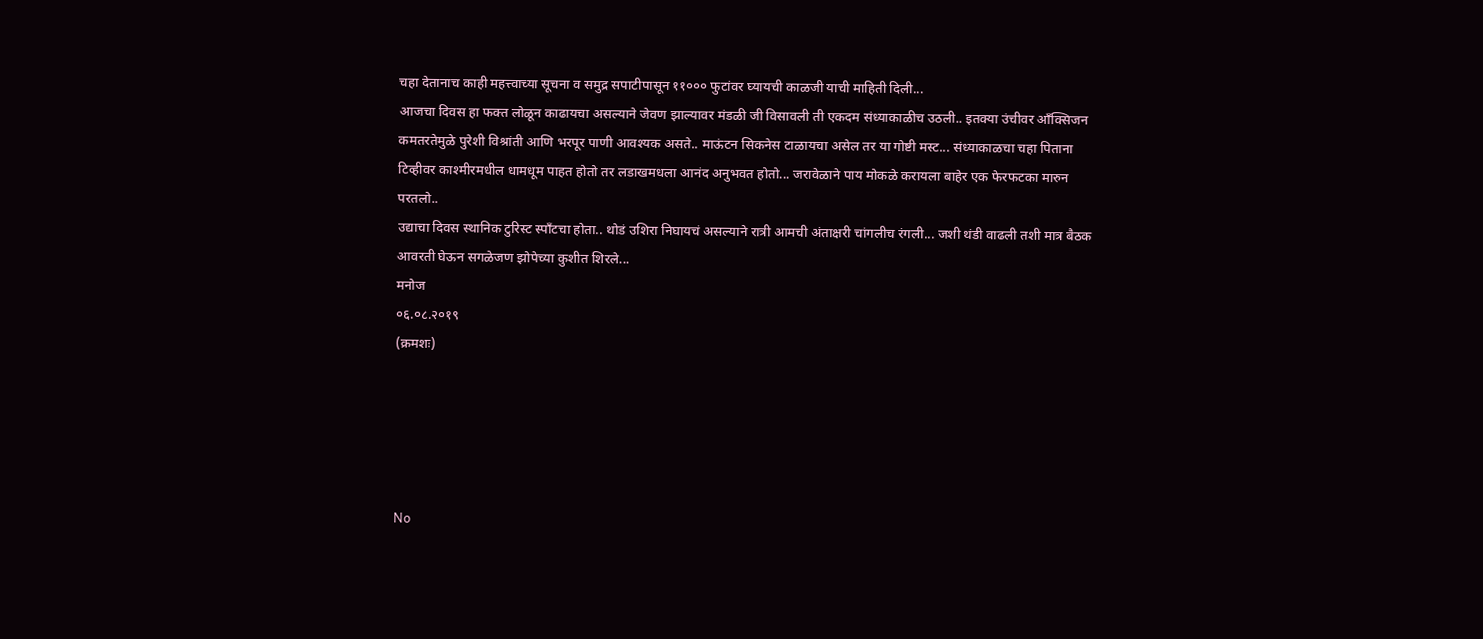चहा देतानाच काही महत्त्वाच्या सूचना व समुद्र सपाटीपासून ११००० फुटांवर घ्यायची काळजी याची माहिती दिली...
आजचा दिवस हा फक्त लोळून काढायचा असल्याने जेवण झाल्यावर मंडळी जी विसावली ती एकदम संध्याकाळीच उठली.. इतक्या उंचीवर आँक्सिजन कमतरतेमुळे पुरेशी विश्रांती आणि भरपूर पाणी आवश्यक असते.. माऊंटन सिकनेस टाळायचा असेल तर या गोष्टी मस्ट... संध्याकाळचा चहा पिताना टिव्हीवर काश्मीरमधील धामधूम पाहत होतो तर लडाखमधला आनंद अनुभवत होतो... जरावेळाने पाय मोकळे करायला बाहेर एक फेरफटका मारुन परतलो..
उद्याचा दिवस स्थानिक टुरिस्ट स्पाँटचा होता.. थोडं उशिरा निघायचं असल्याने रात्री आमची अंताक्षरी चांगलीच रंगली... जशी थंडी वाढली तशी मात्र बैठक आवरती घेऊन सगळेजण झोपेच्या कुशीत शिरले...
मनोज
०६.०८.२०१९
(क्रमशः)





No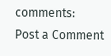comments:
Post a Comment